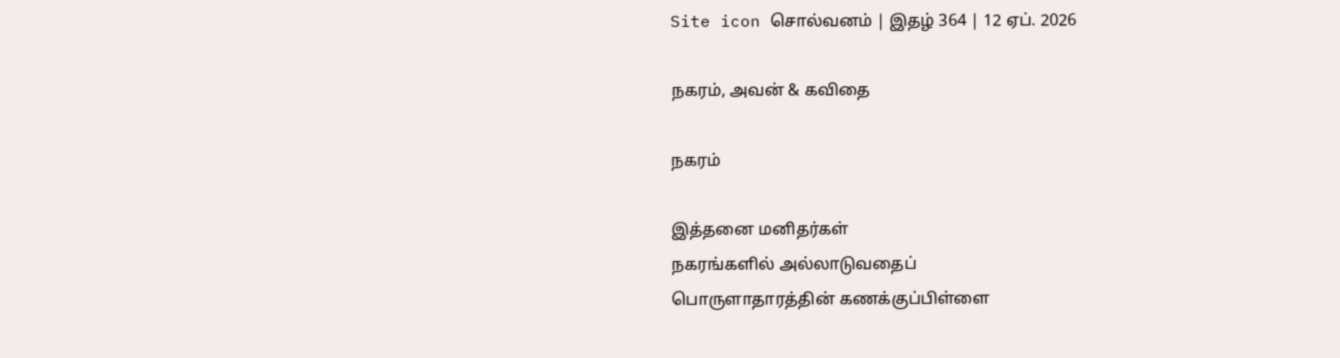Site icon சொல்வனம் | இதழ் 364 | 12 ஏப். 2026

நகரம், அவன் & கவிதை

நகரம்

இத்தனை மனிதர்கள்
நகரங்களில் அல்லாடுவதைப்
பொருளாதாரத்தின் கணக்குப்பிள்ளை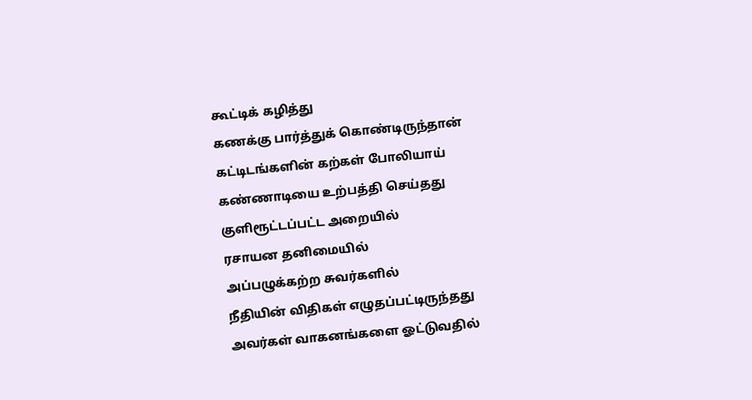கூட்டிக் கழித்து
கணக்கு பார்த்துக் கொண்டிருந்தான்
கட்டிடங்களின் கற்கள் போலியாய்
கண்ணாடியை உற்பத்தி செய்தது
குளிரூட்டப்பட்ட அறையில்
ரசாயன தனிமையில்
அப்பழுக்கற்ற சுவர்களில்
நீதியின் விதிகள் எழுதப்பட்டிருந்தது
அவர்கள் வாகனங்களை ஓட்டுவதில்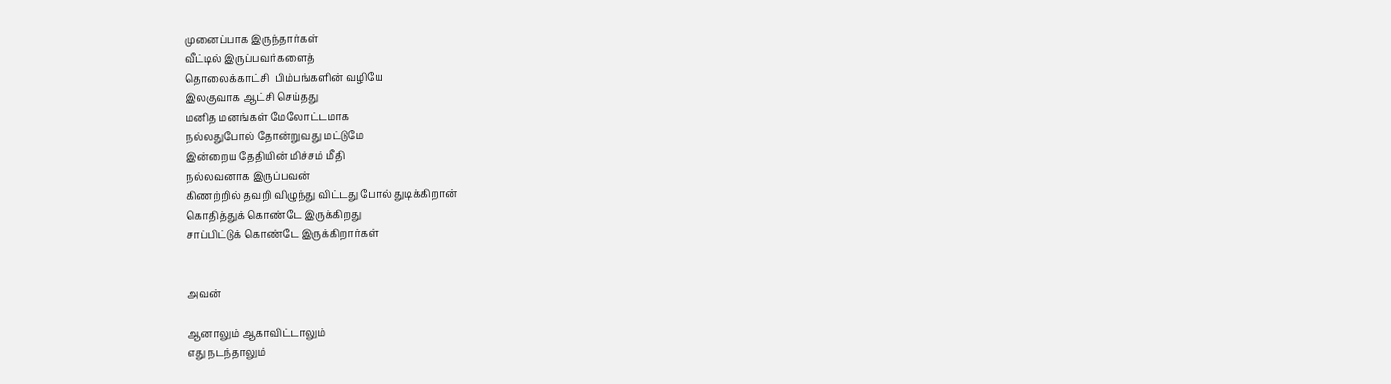முனைப்பாக இருந்தார்கள்
வீட்டில் இருப்பவர்களைத்
தொலைக்காட்சி  பிம்பங்களின் வழியே
இலகுவாக ஆட்சி செய்தது
மனித மனங்கள் மேலோட்டமாக
நல்லதுபோல் தோன்றுவது மட்டுமே
இன்றைய தேதியின் மிச்சம் மீதி
நல்லவனாக இருப்பவன்
கிணற்றில் தவறி விழுந்து விட்டது போல் துடிக்கிறான்
கொதித்துக் கொண்டே இருக்கிறது
சாப்பிட்டுக் கொண்டே இருக்கிறார்கள்


அவன்

ஆனாலும் ஆகாவிட்டாலும்
எது நடந்தாலும்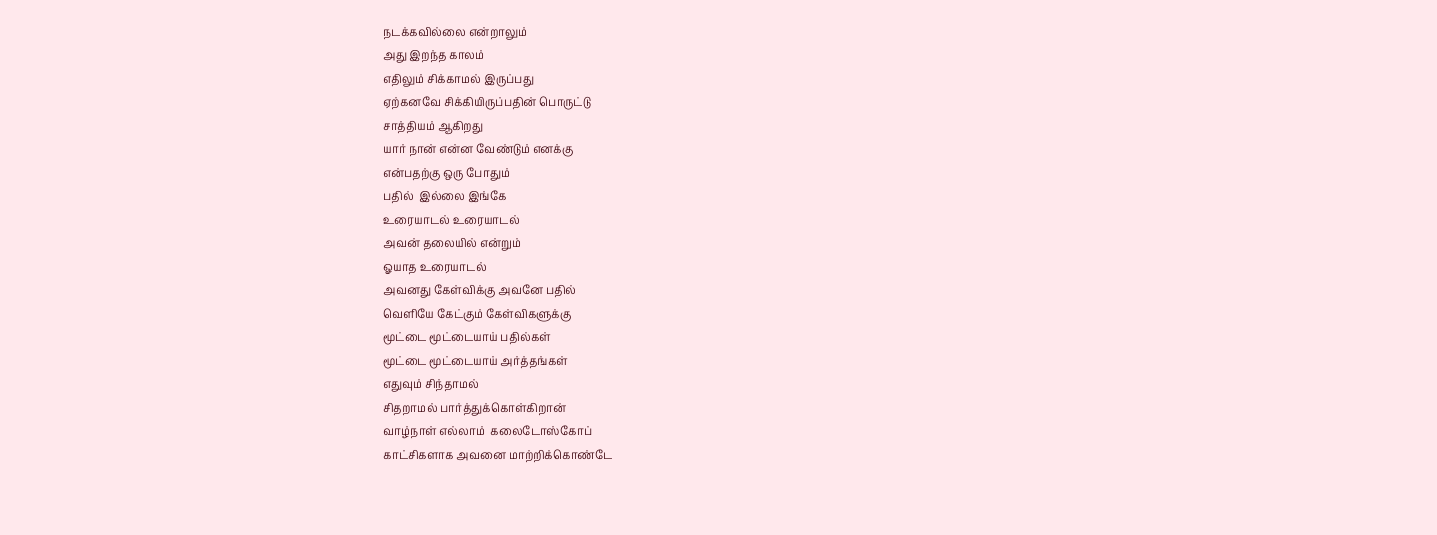நடக்கவில்லை என்றாலும்
அது இறந்த காலம்
எதிலும் சிக்காமல் இருப்பது
ஏற்கனவே சிக்கியிருப்பதின் பொருட்டு
சாத்தியம் ஆகிறது
யார் நான் என்ன வேண்டும் எனக்கு
என்பதற்கு ஒரு போதும்
பதில்  இல்லை இங்கே
உரையாடல் உரையாடல்
அவன் தலையில் என்றும்
ஓயாத உரையாடல்
அவனது கேள்விக்கு அவனே பதில்
வெளியே கேட்கும் கேள்விகளுக்கு
மூட்டை மூட்டையாய் பதில்கள்
மூட்டை மூட்டையாய் அர்த்தங்கள்
எதுவும் சிந்தாமல்
சிதறாமல் பார்த்துக்கொள்கிறான்
வாழ்நாள் எல்லாம்  கலைடோஸ்கோப்
காட்சிகளாக அவனை மாற்றிக்கொண்டே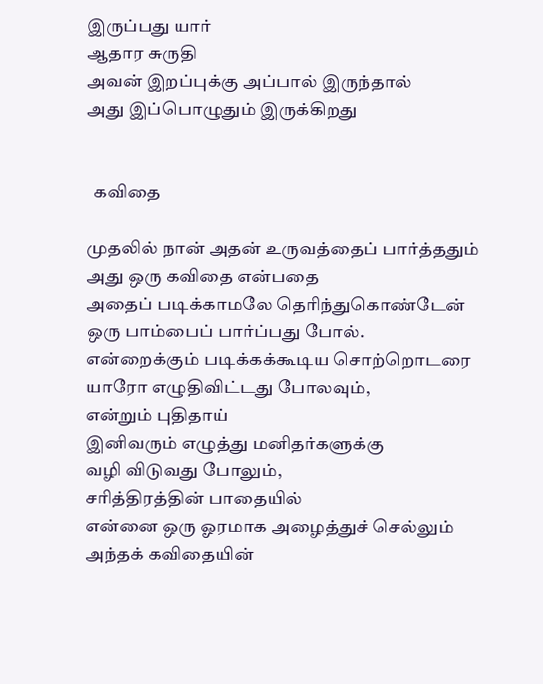இருப்பது யார்
ஆதார சுருதி
அவன் இறப்புக்கு அப்பால் இருந்தால்
அது இப்பொழுதும் இருக்கிறது


  கவிதை

முதலில் நான் அதன் உருவத்தைப் பார்த்ததும்
அது ஒரு கவிதை என்பதை
அதைப் படிக்காமலே தெரிந்துகொண்டேன்
ஒரு பாம்பைப் பார்ப்பது போல்.
என்றைக்கும் படிக்கக்கூடிய சொற்றொடரை
யாரோ எழுதிவிட்டது போலவும்,
என்றும் புதிதாய்
இனிவரும் எழுத்து மனிதர்களுக்கு
வழி விடுவது போலும்,
சரித்திரத்தின் பாதையில்
என்னை ஒரு ஓரமாக அழைத்துச் செல்லும்
அந்தக் கவிதையின்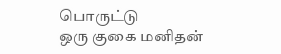பொருட்டு
ஒரு குகை மனிதன்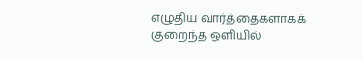எழுதிய வார்த்தைகளாகக்
குறைந்த ஒளியில்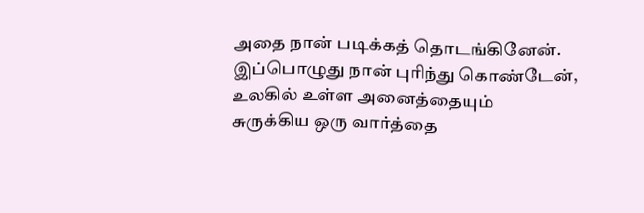அதை நான் படிக்கத் தொடங்கினேன்.
இப்பொழுது நான் புரிந்து கொண்டேன்,
உலகில் உள்ள அனைத்தையும்
சுருக்கிய ஒரு வார்த்தை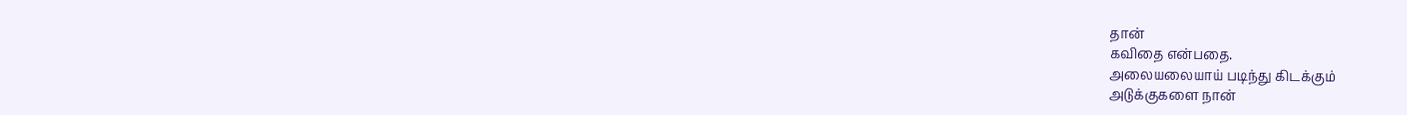தான்
கவிதை என்பதை.
அலையலையாய் படிந்து கிடக்கும்
அடுக்குகளை நான்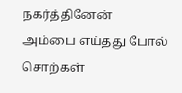நகர்த்தினேன்
அம்பை எய்தது போல்
சொற்கள்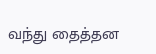வந்து தைத்தன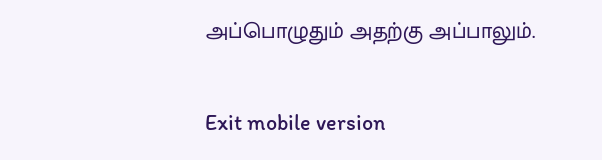அப்பொழுதும் அதற்கு அப்பாலும்.

Exit mobile version